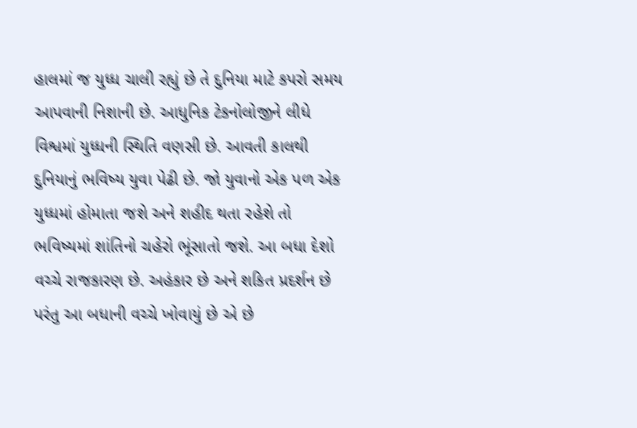હાલમાં જ યુધ્ધ ચાલી રહ્યું છે તે દુનિયા માટે કપરો સમય આપવાની નિશાની છે. આધુનિક ટેકનોલોજીને લીધે વિશ્વમાં યુધ્ધની સ્થિતિ વણસી છે. આવતી કાલથી દુનિયાનું ભવિષ્ય યુવા પેઢી છે. જો યુવાનો એક પળ એક યુધ્ધમાં હોમાતા જશે અને શહીદ થતા રહેશે તો ભવિષ્યમાં શાંતિનો ચહેરો ભૂંસાતો જશે. આ બધા દેશો વચ્ચે રાજકારણ છે. અહંકાર છે અને શકિત પ્રદર્શન છે પરંતુ આ બધાની વચ્ચે ખોવાયું છે એ છે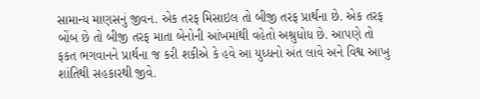સામાન્ય માણસનું જીવન. એક તરફ મિસાઇલ તો બીજી તરફ પ્રાર્થના છે. એક તરફ બોંબ છે તો બીજી તરફ માતા બેનોની આંખમાંથી વહેતો અશ્રુધોધ છે. આપણે તો ફકત ભગવાનને પ્રાર્થના જ કરી શકીએ કે હવે આ યુધ્ધનો અંત લાવે અને વિશ્વ આખુ શાંતિથી સહકારથી જીવે.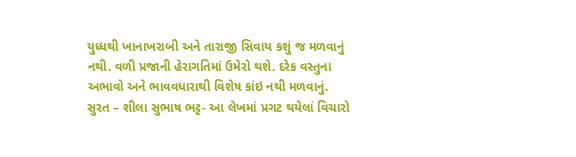યુધ્ધથી ખાનાખરાબી અને તારાજી સિવાય કશું જ મળવાનું નથી. વળી પ્રજાની હેરાગતિમાં ઉમેરો થશે. દરેક વસ્તુના અભાવો અને ભાવવધારાથી વિશેષ કાંઇ નથી મળવાનું.
સુરત – શીલા સુભાષ ભટ્ટ- આ લેખમાં પ્રગટ થયેલાં વિચારો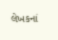લેખકનાં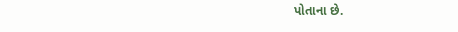પોતાના છે.